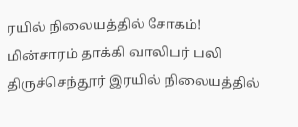ரயில் நிலையத்தில் சோகம்! மின்சாரம் தாக்கி வாலிபர் பலி
திருச்செந்தூர் இரயில் நிலையத்தில்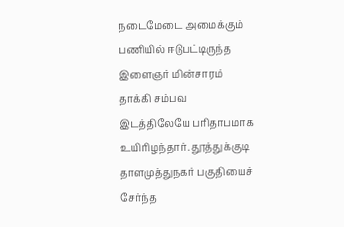நடைமேடை அமைக்கும் பணியில் ஈடுபட்டிருந்த இளைஞர் மின்சாரம் தாக்கி சம்பவ இடத்திலேயே பரிதாபமாக உயிரிழந்தார். தூத்துக்குடி தாளமுத்துநகர் பகுதியைச் சேர்ந்த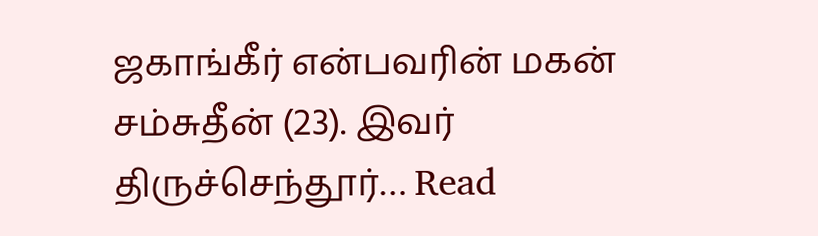ஜகாங்கீர் என்பவரின் மகன் சம்சுதீன் (23). இவர் திருச்செந்தூர்… Read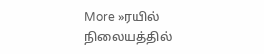More »ரயில் நிலையத்தில்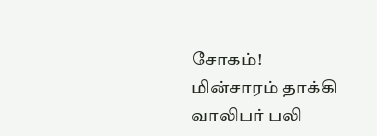சோகம்! மின்சாரம் தாக்கி வாலிபர் பலி